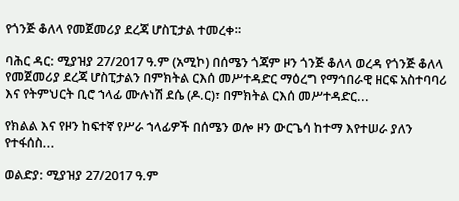የጎንጅ ቆለላ የመጀመሪያ ደረጃ ሆስፒታል ተመረቀ።

ባሕር ዳር: ሚያዝያ 27/2017 ዓ.ም (አሚኮ) በሰሜን ጎጃም ዞን ጎንጅ ቆለላ ወረዳ የጎንጅ ቆለላ የመጀመሪያ ደረጃ ሆስፒታልን በምክትል ርእሰ መሥተዳድር ማዕረግ የማኅበራዊ ዘርፍ አስተባባሪ እና የትምህርት ቢሮ ኀላፊ ሙሉነሽ ደሴ (ዶ.ር)፣ በምክትል ርእሰ መሥተዳድር...

የክልል እና የዞን ከፍተኛ የሥራ ኀላፊዎች በሰሜን ወሎ ዞን ውርጌሳ ከተማ እየተሠራ ያለን የተፋሰስ...

ወልድያ: ሚያዝያ 27/2017 ዓ.ም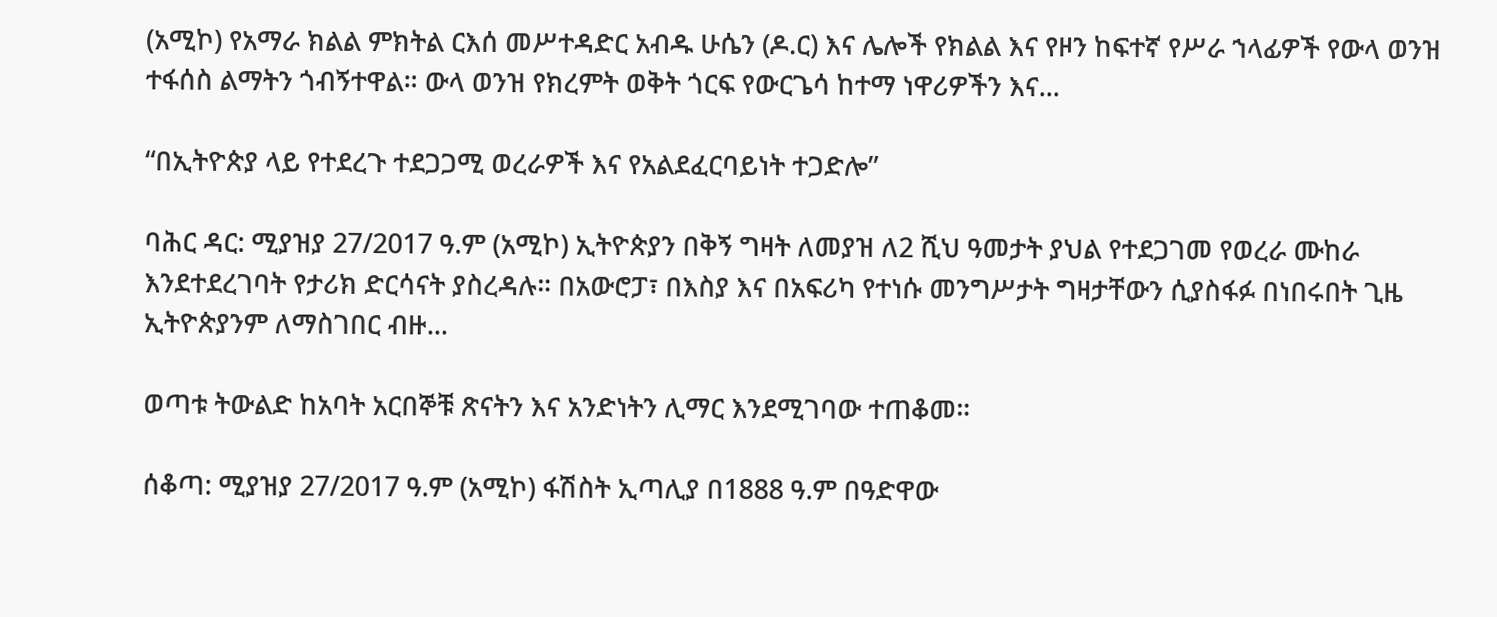(አሚኮ) የአማራ ክልል ምክትል ርእሰ መሥተዳድር አብዱ ሁሴን (ዶ.ር) እና ሌሎች የክልል እና የዞን ከፍተኛ የሥራ ኀላፊዎች የውላ ወንዝ ተፋሰስ ልማትን ጎብኝተዋል። ውላ ወንዝ የክረምት ወቅት ጎርፍ የውርጌሳ ከተማ ነዋሪዎችን እና...

“በኢትዮጵያ ላይ የተደረጉ ተደጋጋሚ ወረራዎች እና የአልደፈርባይነት ተጋድሎ”

ባሕር ዳር: ሚያዝያ 27/2017 ዓ.ም (አሚኮ) ኢትዮጵያን በቅኝ ግዛት ለመያዝ ለ2 ሺህ ዓመታት ያህል የተደጋገመ የወረራ ሙከራ እንደተደረገባት የታሪክ ድርሳናት ያስረዳሉ። በአውሮፓ፣ በእስያ እና በአፍሪካ የተነሱ መንግሥታት ግዛታቸውን ሲያስፋፉ በነበሩበት ጊዜ ኢትዮጵያንም ለማስገበር ብዙ...

ወጣቱ ትውልድ ከአባት አርበኞቹ ጽናትን እና አንድነትን ሊማር እንደሚገባው ተጠቆመ።

ሰቆጣ: ሚያዝያ 27/2017 ዓ.ም (አሚኮ) ፋሽስት ኢጣሊያ በ1888 ዓ.ም በዓድዋው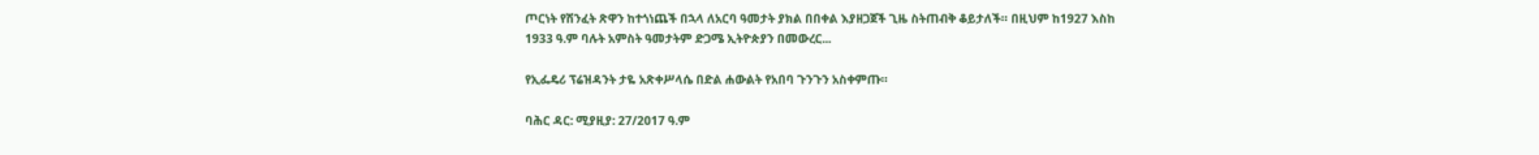ጦርነት የሽንፈት ጽዋን ከተጎነጨች በኋላ ለአርባ ዓመታት ያክል በበቀል እያዘጋጀች ጊዜ ስትጠብቅ ቆይታለች። በዚህም ከ1927 እስከ 1933 ዓ.ም ባሉት አምስት ዓመታትም ድጋሜ ኢትዮጵያን በመውረር...

የኢፌዴሪ ፕሬዝዳንት ታዬ አጽቀሥላሴ በድል ሐውልት የአበባ ጉንጉን አስቀምጡ።

ባሕር ዳር: ሚያዚያ: 27/2017 ዓ.ም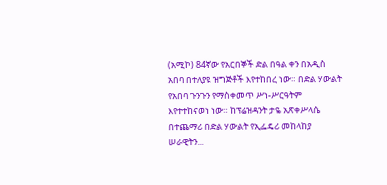(አሚኮ) 84ኛው የአርበኞች ድል በዓል ቀን በአዲስ አበባ በተለያዩ ዝግጅቶች እየተከበረ ነው። በድል ሃውልት የአበባ ጉንጉን የማስቀመጥ ሥነ-ሥርዓትም እየተተከናወነ ነው። ከፕሬዝዳንት ታዬ አጽቀሥላሴ በተጨማሪ በድል ሃውልት የኢፌዴሪ መከላከያ ሠራዊትን...